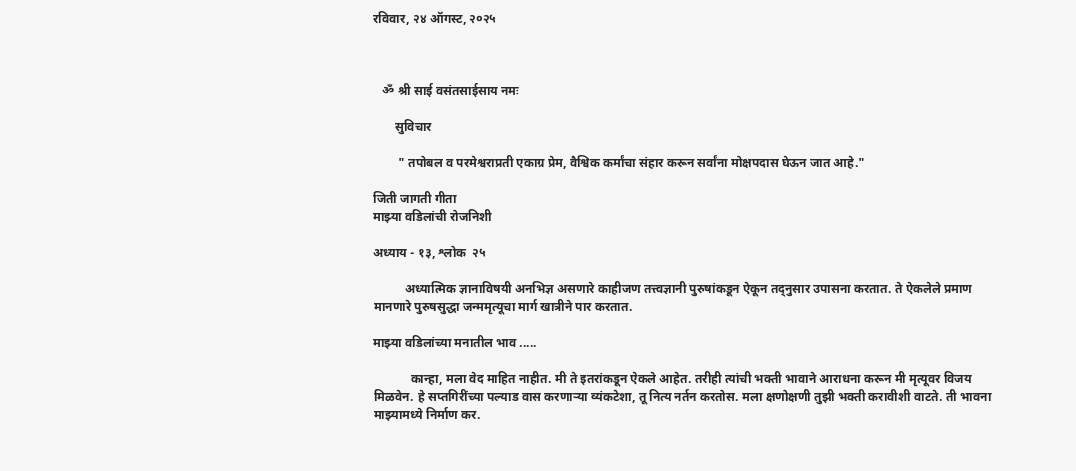रविवार, २४ ऑगस्ट, २०२५



   ॐ श्री साई वसंतसाईसाय नमः

       सुविचार

        " तपोबल व परमेश्वराप्रती एकाग्र प्रेम, वैश्विक कर्मांचा संहार करून सर्वांना मोक्षपदास घेऊन जात आहे."

जिती जागती गीता
माझ्या वडिलांची रोजनिशी

अध्याय - १३, श्लोक  २५

          अध्यात्मिक ज्ञानाविषयी अनभिज्ञ असणारे काहीजण तत्त्वज्ञानी पुरुषांकडून ऐकून तद्नुसार उपासना करतात. ते ऐकलेले प्रमाण मानणारे पुरुषसुद्धा जन्ममृत्यूचा मार्ग खात्रीने पार करतात.

माझ्या वडिलांच्या मनातील भाव .....

            कान्हा, मला वेद माहित नाहीत. मी ते इतरांकडून ऐकले आहेत. तरीही त्यांची भक्ती भावाने आराधना करून मी मृत्यूवर विजय मिळवेन. हे सप्तगिरींच्या पल्याड वास करणाऱ्या व्यंकटेशा, तू नित्य नर्तन करतोस. मला क्षणोक्षणी तुझी भक्ती करावीशी वाटते. ती भावना माझ्यामध्ये निर्माण कर.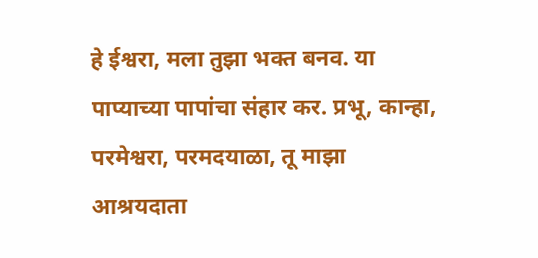हे ईश्वरा, मला तुझा भक्त बनव. या पाप्याच्या पापांचा संहार कर. प्रभू, कान्हा, परमेश्वरा, परमदयाळा, तू माझा आश्रयदाता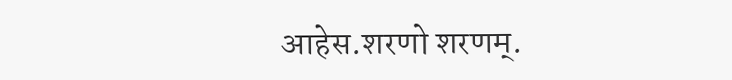आहेस.शरणो शरणम्.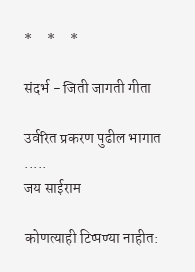*     *     *

संदर्भ - जिती जागती गीता

उर्वरित प्रकरण पुढील भागात .....
जय साईराम

कोणत्याही टिप्पण्‍या नाहीत: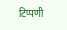टिप्पणी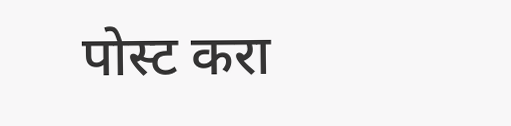पोस्ट करा